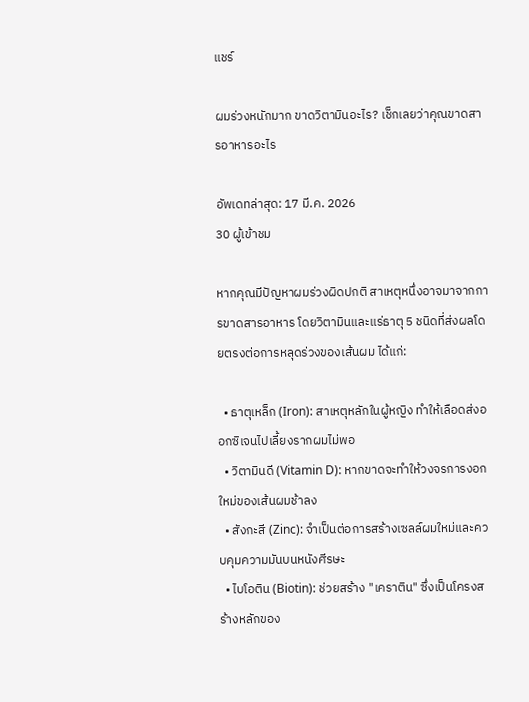แชร์

ผมร่วงหนักมาก ขาดวิตามินอะไร? เช็กเลยว่าคุณขาดสารอาหารอะไร

อัพเดทล่าสุด: 17 มี.ค. 2026
30 ผู้เข้าชม

หากคุณมีปัญหาผมร่วงผิดปกติ สาเหตุหนึ่งอาจมาจากการขาดสารอาหาร โดยวิตามินและแร่ธาตุ 5 ชนิดที่ส่งผลโดยตรงต่อการหลุดร่วงของเส้นผม ได้แก่:

  • ธาตุเหล็ก (Iron): สาเหตุหลักในผู้หญิง ทำให้เลือดส่งออกซิเจนไปเลี้ยงรากผมไม่พอ
  • วิตามินดี (Vitamin D): หากขาดจะทำให้วงจรการงอกใหม่ของเส้นผมช้าลง
  • สังกะสี (Zinc): จำเป็นต่อการสร้างเซลล์ผมใหม่และควบคุมความมันบนหนังศีรษะ
  • ไบโอติน (Biotin): ช่วยสร้าง "เคราติน" ซึ่งเป็นโครงสร้างหลักของ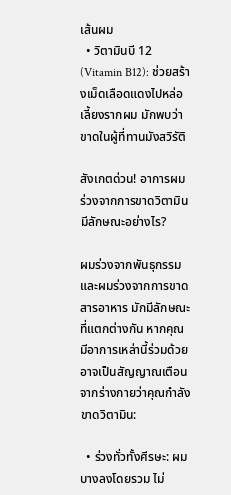เส้นผม
  • วิตามินบี 12 (Vitamin B12): ช่วยสร้างเม็ดเลือดแดงไปหล่อเลี้ยงรากผม มักพบว่าขาดในผู้ที่ทานมังสวิรัติ

สังเกตด่วน! อาการผมร่วงจากการขาดวิตามิน มีลักษณะอย่างไร?

ผมร่วงจากพันธุกรรมและผมร่วงจากการขาดสารอาหาร มักมีลักษณะที่แตกต่างกัน หากคุณมีอาการเหล่านี้ร่วมด้วย อาจเป็นสัญญาณเตือนจากร่างกายว่าคุณกำลังขาดวิตามิน:

  • ร่วงทั่วทั้งศีรษะ: ผมบางลงโดยรวม ไม่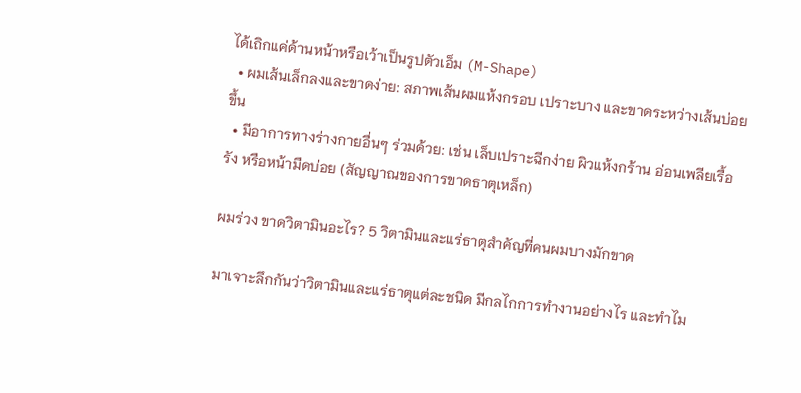ได้เถิกแค่ด้านหน้าหรือเว้าเป็นรูปตัวเอ็ม (M-Shape)
  • ผมเส้นเล็กลงและขาดง่าย: สภาพเส้นผมแห้งกรอบ เปราะบาง และขาดระหว่างเส้นบ่อยขึ้น
  • มีอาการทางร่างกายอื่นๆ ร่วมด้วย: เช่น เล็บเปราะฉีกง่าย ผิวแห้งกร้าน อ่อนเพลียเรื้อรัง หรือหน้ามืดบ่อย (สัญญาณของการขาดธาตุเหล็ก)

ผมร่วง ขาดวิตามินอะไร? 5 วิตามินและแร่ธาตุสำคัญที่คนผมบางมักขาด

มาเจาะลึกกันว่าวิตามินและแร่ธาตุแต่ละชนิด มีกลไกการทำงานอย่างไร และทำไม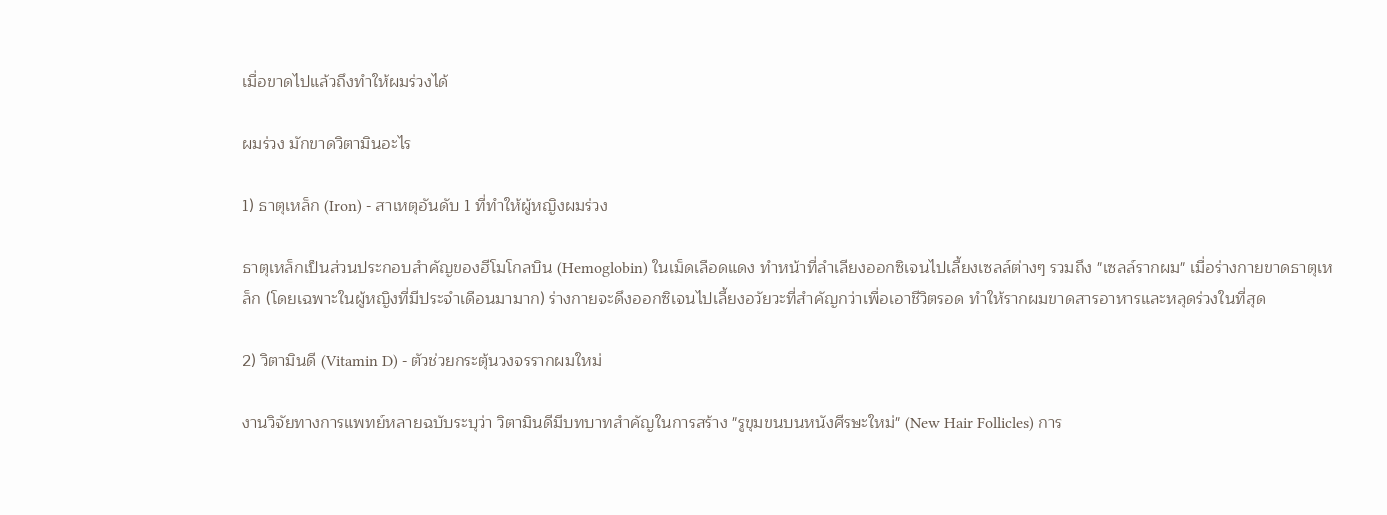เมื่อขาดไปแล้วถึงทำให้ผมร่วงได้

ผมร่วง มักขาดวิตามินอะไร

1) ธาตุเหล็ก (Iron) - สาเหตุอันดับ 1 ที่ทำให้ผู้หญิงผมร่วง

ธาตุเหล็กเป็นส่วนประกอบสำคัญของฮีโมโกลบิน (Hemoglobin) ในเม็ดเลือดแดง ทำหน้าที่ลำเลียงออกซิเจนไปเลี้ยงเซลล์ต่างๆ รวมถึง "เซลล์รากผม" เมื่อร่างกายขาดธาตุเหล็ก (โดยเฉพาะในผู้หญิงที่มีประจำเดือนมามาก) ร่างกายจะดึงออกซิเจนไปเลี้ยงอวัยวะที่สำคัญกว่าเพื่อเอาชีวิตรอด ทำให้รากผมขาดสารอาหารและหลุดร่วงในที่สุด

2) วิตามินดี (Vitamin D) - ตัวช่วยกระตุ้นวงจรรากผมใหม่

งานวิจัยทางการแพทย์หลายฉบับระบุว่า วิตามินดีมีบทบาทสำคัญในการสร้าง "รูขุมขนบนหนังศีรษะใหม่" (New Hair Follicles) การ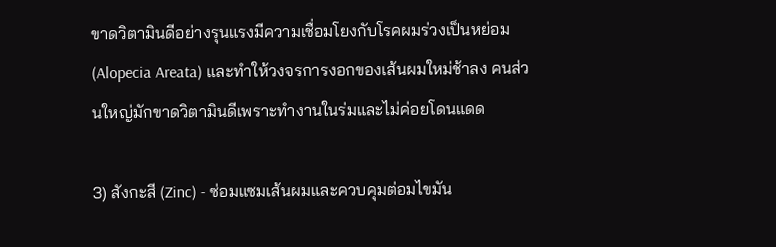ขาดวิตามินดีอย่างรุนแรงมีความเชื่อมโยงกับโรคผมร่วงเป็นหย่อม (Alopecia Areata) และทำให้วงจรการงอกของเส้นผมใหม่ช้าลง คนส่วนใหญ่มักขาดวิตามินดีเพราะทำงานในร่มและไม่ค่อยโดนแดด

3) สังกะสี (Zinc) - ซ่อมแซมเส้นผมและควบคุมต่อมไขมัน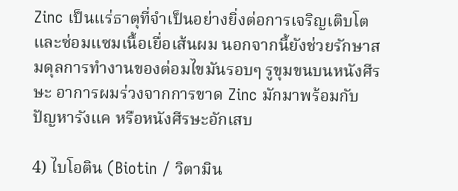Zinc เป็นแร่ธาตุที่จำเป็นอย่างยิ่งต่อการเจริญเติบโตและซ่อมแซมเนื้อเยื่อเส้นผม นอกจากนี้ยังช่วยรักษาสมดุลการทำงานของต่อมไขมันรอบๆ รูขุมขนบนหนังศีรษะ อาการผมร่วงจากการขาด Zinc มักมาพร้อมกับปัญหารังแค หรือหนังศีรษะอักเสบ

4) ไบโอติน (Biotin / วิตามิน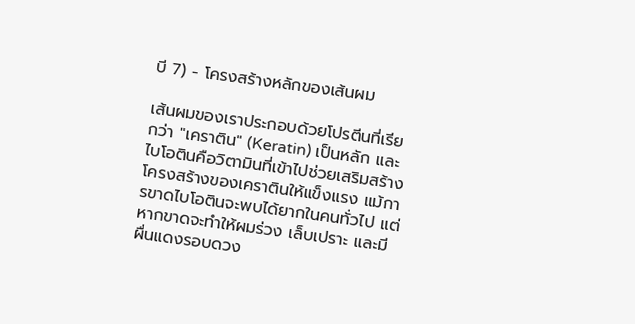บี 7) - โครงสร้างหลักของเส้นผม

เส้นผมของเราประกอบด้วยโปรตีนที่เรียกว่า "เคราติน" (Keratin) เป็นหลัก และไบโอตินคือวิตามินที่เข้าไปช่วยเสริมสร้างโครงสร้างของเคราตินให้แข็งแรง แม้การขาดไบโอตินจะพบได้ยากในคนทั่วไป แต่หากขาดจะทำให้ผมร่วง เล็บเปราะ และมีผื่นแดงรอบดวง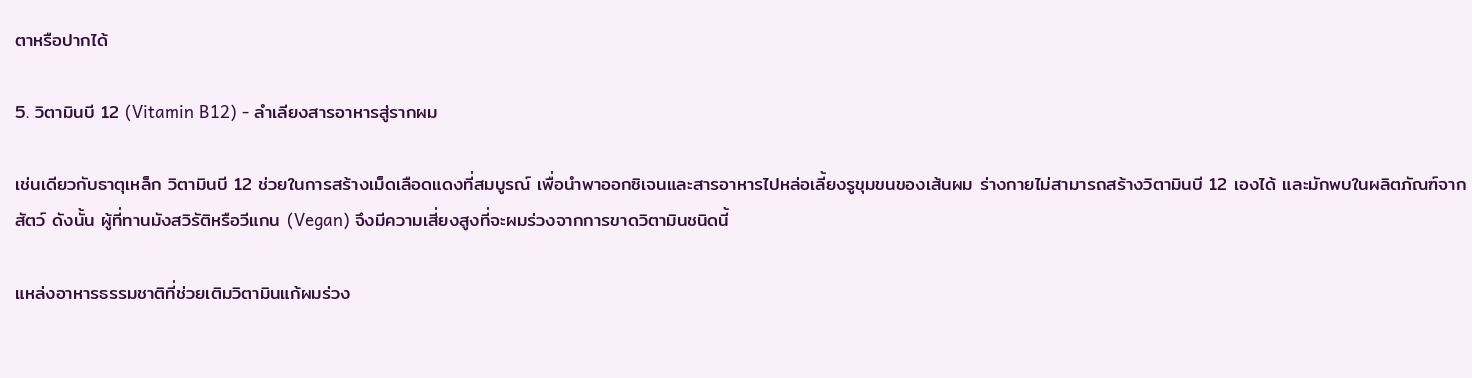ตาหรือปากได้

5. วิตามินบี 12 (Vitamin B12) - ลำเลียงสารอาหารสู่รากผม

เช่นเดียวกับธาตุเหล็ก วิตามินบี 12 ช่วยในการสร้างเม็ดเลือดแดงที่สมบูรณ์ เพื่อนำพาออกซิเจนและสารอาหารไปหล่อเลี้ยงรูขุมขนของเส้นผม ร่างกายไม่สามารถสร้างวิตามินบี 12 เองได้ และมักพบในผลิตภัณฑ์จากสัตว์ ดังนั้น ผู้ที่ทานมังสวิรัติหรือวีแกน (Vegan) จึงมีความเสี่ยงสูงที่จะผมร่วงจากการขาดวิตามินชนิดนี้

แหล่งอาหารธรรมชาติที่ช่วยเติมวิตามินแก้ผมร่วง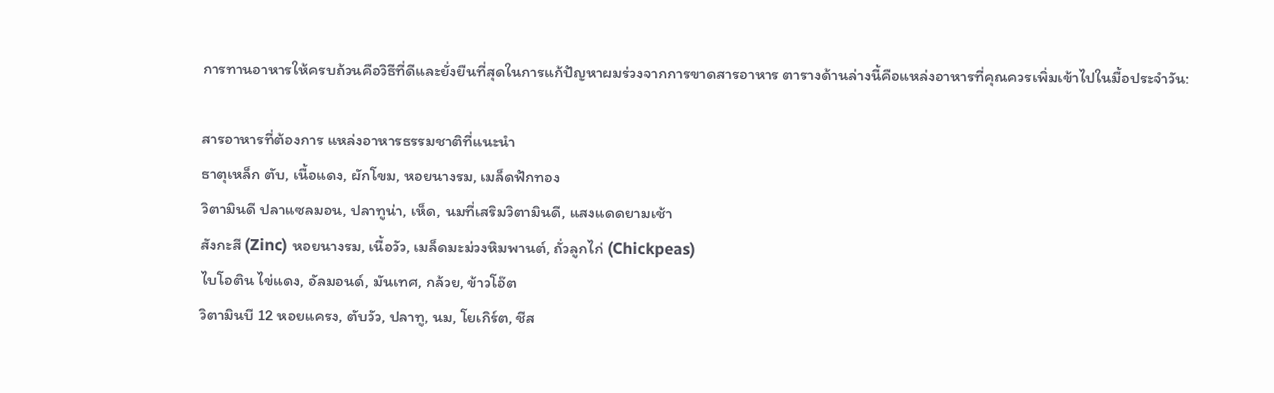การทานอาหารให้ครบถ้วนคือวิธีที่ดีและยั่งยืนที่สุดในการแก้ปัญหาผมร่วงจากการขาดสารอาหาร ตารางด้านล่างนี้คือแหล่งอาหารที่คุณควรเพิ่มเข้าไปในมื้อประจำวัน:

สารอาหารที่ต้องการ แหล่งอาหารธรรมชาติที่แนะนำ
ธาตุเหล็ก ตับ, เนื้อแดง, ผักโขม, หอยนางรม, เมล็ดฟักทอง
วิตามินดี ปลาแซลมอน, ปลาทูน่า, เห็ด, นมที่เสริมวิตามินดี, แสงแดดยามเช้า
สังกะสี (Zinc) หอยนางรม, เนื้อวัว, เมล็ดมะม่วงหิมพานต์, ถั่วลูกไก่ (Chickpeas)
ไบโอติน ไข่แดง, อัลมอนด์, มันเทศ, กล้วย, ข้าวโอ๊ต
วิตามินบี 12 หอยแครง, ตับวัว, ปลาทู, นม, โยเกิร์ต, ชีส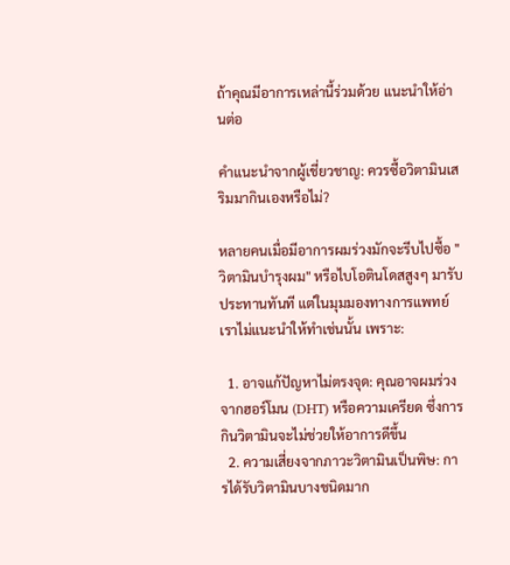ถ้าคุณมีอาการเหล่านี้ร่วมด้วย แนะนำให้อ่านต่อ

คำแนะนำจากผู้เชี่ยวชาญ: ควรซื้อวิตามินเสริมมากินเองหรือไม่?

หลายคนเมื่อมีอาการผมร่วงมักจะรีบไปซื้อ "วิตามินบำรุงผม" หรือไบโอตินโดสสูงๆ มารับประทานทันที แต่ในมุมมองทางการแพทย์ เราไม่แนะนำให้ทำเช่นนั้น เพราะ:

  1. อาจแก้ปัญหาไม่ตรงจุด: คุณอาจผมร่วงจากฮอร์โมน (DHT) หรือความเครียด ซึ่งการกินวิตามินจะไม่ช่วยให้อาการดีขึ้น
  2. ความเสี่ยงจากภาวะวิตามินเป็นพิษ: การได้รับวิตามินบางชนิดมาก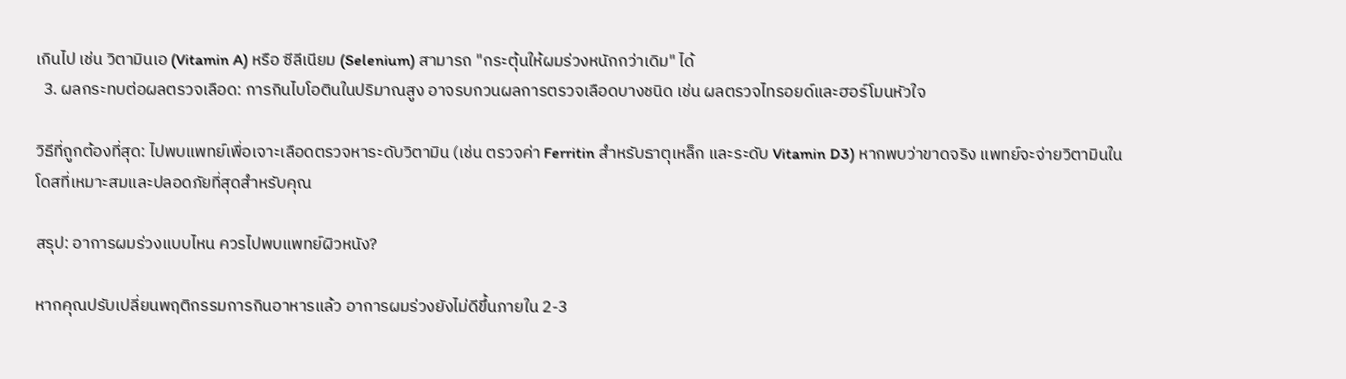เกินไป เช่น วิตามินเอ (Vitamin A) หรือ ซีลีเนียม (Selenium) สามารถ "กระตุ้นให้ผมร่วงหนักกว่าเดิม" ได้
  3. ผลกระทบต่อผลตรวจเลือด: การกินไบโอตินในปริมาณสูง อาจรบกวนผลการตรวจเลือดบางชนิด เช่น ผลตรวจไทรอยด์และฮอร์โมนหัวใจ

วิธีที่ถูกต้องที่สุด: ไปพบแพทย์เพื่อเจาะเลือดตรวจหาระดับวิตามิน (เช่น ตรวจค่า Ferritin สำหรับธาตุเหล็ก และระดับ Vitamin D3) หากพบว่าขาดจริง แพทย์จะจ่ายวิตามินในโดสที่เหมาะสมและปลอดภัยที่สุดสำหรับคุณ

สรุป: อาการผมร่วงแบบไหน ควรไปพบแพทย์ผิวหนัง?

หากคุณปรับเปลี่ยนพฤติกรรมการกินอาหารแล้ว อาการผมร่วงยังไม่ดีขึ้นภายใน 2-3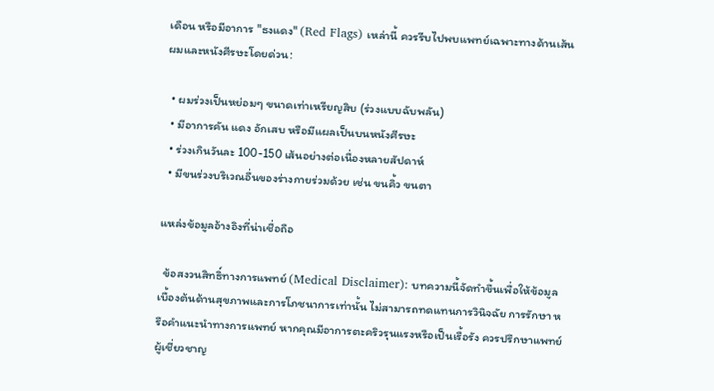เดือน หรือมีอาการ "ธงแดง" (Red Flags) เหล่านี้ ควรรีบไปพบแพทย์เฉพาะทางด้านเส้นผมและหนังศีรษะโดยด่วน:

  • ผมร่วงเป็นหย่อมๆ ขนาดเท่าเหรียญสิบ (ร่วงแบบฉับพลัน)
  • มีอาการคัน แดง อักเสบ หรือมีแผลเป็นบนหนังศีรษะ
  • ร่วงเกินวันละ 100-150 เส้นอย่างต่อเนื่องหลายสัปดาห์
  • มีขนร่วงบริเวณอื่นของร่างกายร่วมด้วย เช่น ขนคิ้ว ขนตา

แหล่งข้อมูลอ้างอิงที่น่าเชื่อถือ

  ข้อสงวนสิทธิ์ทางการแพทย์ (Medical Disclaimer): บทความนี้จัดทำขึ้นเพื่อให้ข้อมูลเบื้องต้นด้านสุขภาพและการโภชนาการเท่านั้น ไม่สามารถทดแทนการวินิจฉัย การรักษา หรือคำแนะนำทางการแพทย์ หากคุณมีอาการตะคริวรุนแรงหรือเป็นเรื้อรัง ควรปรึกษาแพทย์ผู้เชี่ยวชาญ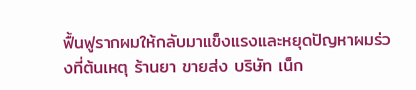ฟื้นฟูรากผมให้กลับมาแข็งแรงและหยุดปัญหาผมร่วงที่ต้นเหตุ ร้านยา ขายส่ง บริษัท เน็ก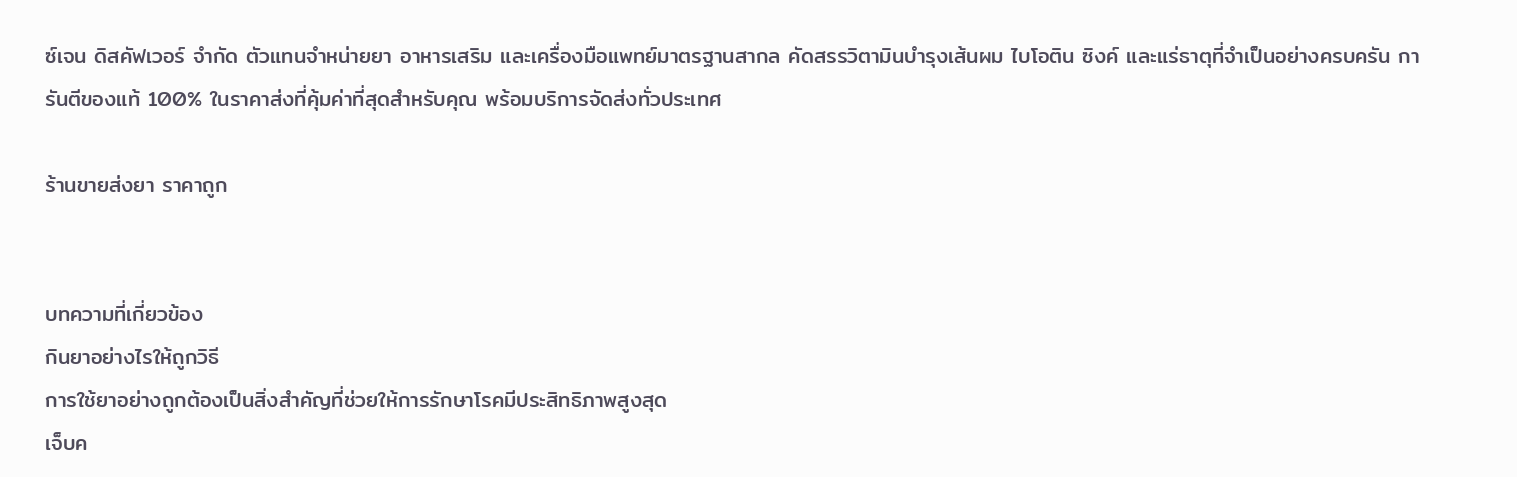ซ์เจน ดิสคัฟเวอร์ จำกัด ตัวแทนจำหน่ายยา อาหารเสริม และเครื่องมือแพทย์มาตรฐานสากล คัดสรรวิตามินบำรุงเส้นผม ไบโอติน ซิงค์ และแร่ธาตุที่จำเป็นอย่างครบครัน การันตีของแท้ 100% ในราคาส่งที่คุ้มค่าที่สุดสำหรับคุณ พร้อมบริการจัดส่งทั่วประเทศ

ร้านขายส่งยา ราคาถูก


บทความที่เกี่ยวข้อง
กินยาอย่างไรให้ถูกวิธี
การใช้ยาอย่างถูกต้องเป็นสิ่งสำคัญที่ช่วยให้การรักษาโรคมีประสิทธิภาพสูงสุด
เจ็บค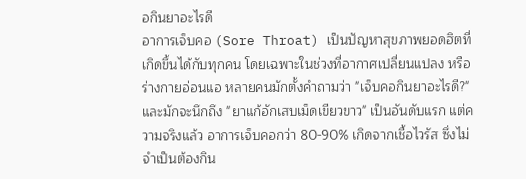อกินยาอะไรดี
อาการเจ็บคอ (Sore Throat) เป็นปัญหาสุขภาพยอดฮิตที่เกิดขึ้นได้กับทุกคน โดยเฉพาะในช่วงที่อากาศเปลี่ยนแปลง หรือร่างกายอ่อนแอ หลายคนมักตั้งคำถามว่า "เจ็บคอกินยาอะไรดี?" และมักจะนึกถึง "ยาแก้อักเสบเม็ดเขียวขาว" เป็นอันดับแรก แต่ความจริงแล้ว อาการเจ็บคอกว่า 80-90% เกิดจากเชื้อไวรัส ซึ่งไม่จำเป็นต้องกิน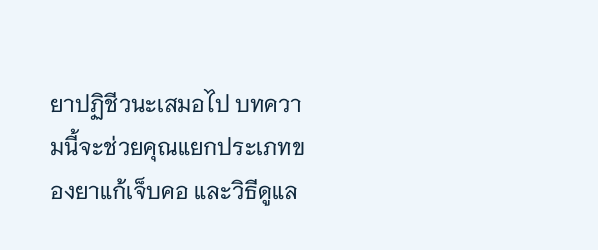ยาปฏิชีวนะเสมอไป บทความนี้จะช่วยคุณแยกประเภทของยาแก้เจ็บคอ และวิธีดูแล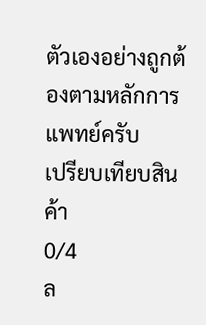ตัวเองอย่างถูกต้องตามหลักการแพทย์ครับ
เปรียบเทียบสินค้า
0/4
ล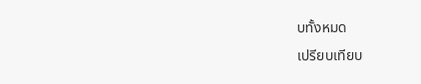บทั้งหมด
เปรียบเทียบ